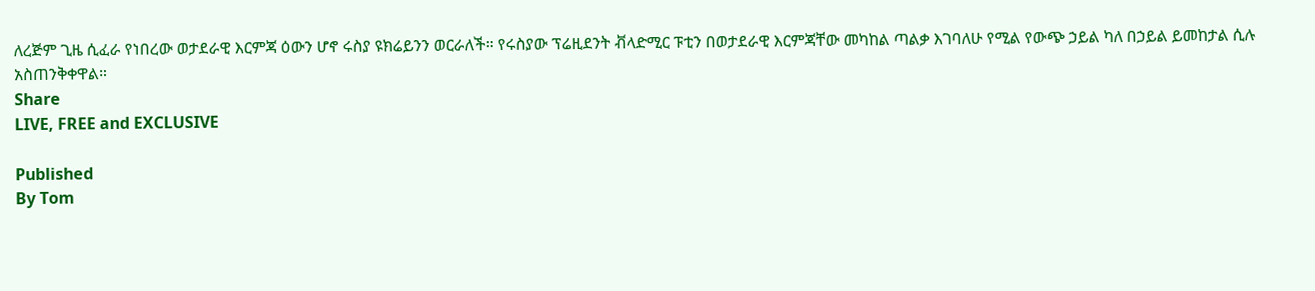ለረጅም ጊዜ ሲፈራ የነበረው ወታደራዊ እርምጃ ዕውን ሆኖ ሩስያ ዩክሬይንን ወርራለች። የሩስያው ፕሬዚደንት ቭላድሚር ፑቲን በወታደራዊ እርምጃቸው መካከል ጣልቃ እገባለሁ የሚል የውጭ ኃይል ካለ በኃይል ይመከታል ሲሉ አስጠንቅቀዋል።
Share
LIVE, FREE and EXCLUSIVE

Published
By Tom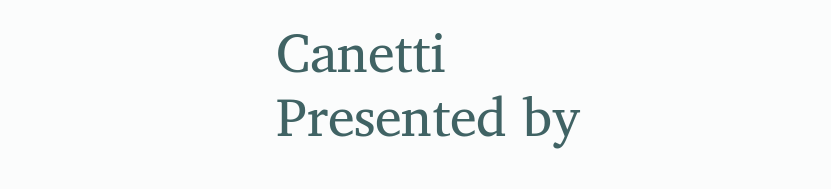Canetti
Presented by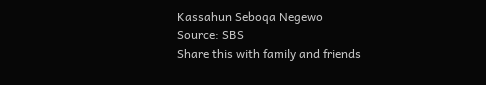Kassahun Seboqa Negewo
Source: SBS
Share this with family and friends